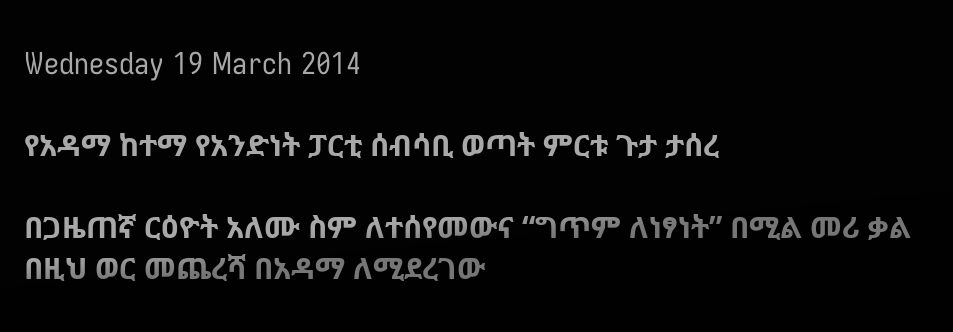Wednesday 19 March 2014

የአዳማ ከተማ የአንድነት ፓርቲ ሰብሳቢ ወጣት ምርቱ ጉታ ታሰረ

በጋዜጠኛ ርዕዮት አለሙ ስም ለተሰየመውና “ግጥም ለነፃነት” በሚል መሪ ቃል በዚህ ወር መጨረሻ በአዳማ ለሚደረገው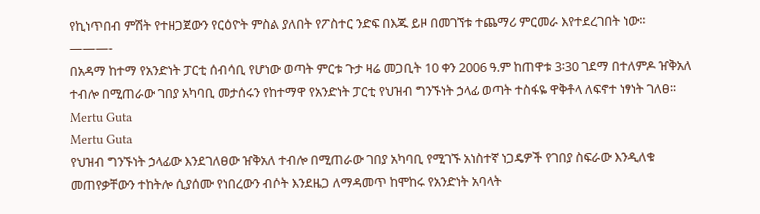የኪነጥበብ ምሽት የተዘጋጀውን የርዕዮት ምስል ያለበት የፖስተር ንድፍ በእጁ ይዞ በመገኘቱ ተጨማሪ ምርመራ እየተደረገበት ነው፡፡
———-
በአዳማ ከተማ የአንድነት ፓርቲ ሰብሳቢ የሆነው ወጣት ምርቱ ጉታ ዛሬ መጋቢት 10 ቀን 2006 ዓ.ም ከጠዋቱ 3፡30 ገደማ በተለምዶ ዠቅአለ ተብሎ በሚጠራው ገበያ አካባቢ መታሰሩን የከተማዋ የአንድነት ፓርቲ የህዝብ ግንኙነት ኃላፊ ወጣት ተስፋዬ ዋቅቶላ ለፍኖተ ነፃነት ገለፀ፡፡
Mertu Guta
Mertu Guta
የህዝብ ግንኙነት ኃላፊው እንደገለፀው ዠቅአለ ተብሎ በሚጠራው ገበያ አካባቢ የሚገኙ አነስተኛ ነጋዴዎች የገበያ ስፍራው እንዲለቁ መጠየቃቸውን ተከትሎ ሲያሰሙ የነበረውን ብሶት እንደዜጋ ለማዳመጥ ከሞከሩ የአንድነት አባላት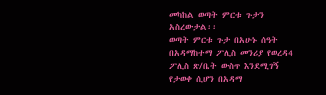መካከል ወጣት ምርቱ ጉታን አስረውታል፡፡
ወጣት ምርቱ ጉታ በአሁኑ ሰዓት በአዳማከተማ ፖሊስ መንሪያ የወረዳ4 ፖሊስ ጽ/ቤት ውስጥ እንደሚገኝ የታወቀ ሲሆን በአዳማ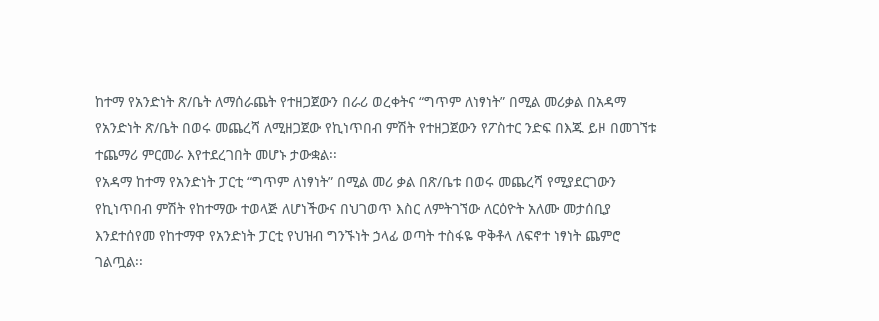ከተማ የአንድነት ጽ/ቤት ለማሰራጨት የተዘጋጀውን በራሪ ወረቀትና “ግጥም ለነፃነት” በሚል መሪቃል በአዳማ የአንድነት ጽ/ቤት በወሩ መጨረሻ ለሚዘጋጀው የኪነጥበብ ምሽት የተዘጋጀውን የፖስተር ንድፍ በእጁ ይዞ በመገኘቱ ተጨማሪ ምርመራ እየተደረገበት መሆኑ ታውቋል፡፡
የአዳማ ከተማ የአንድነት ፓርቲ “ግጥም ለነፃነት” በሚል መሪ ቃል በጽ/ቤቱ በወሩ መጨረሻ የሚያደርገውን የኪነጥበብ ምሽት የከተማው ተወላጅ ለሆነችውና በህገወጥ እስር ለምትገኘው ለርዕዮት አለሙ መታሰቢያ እንደተሰየመ የከተማዋ የአንድነት ፓርቲ የህዝብ ግንኙነት ኃላፊ ወጣት ተስፋዬ ዋቅቶላ ለፍኖተ ነፃነት ጨምሮ ገልጧል፡፡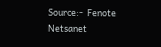Source:-  Fenote Netsanet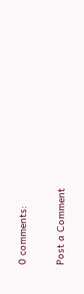0 comments:

Post a Comment